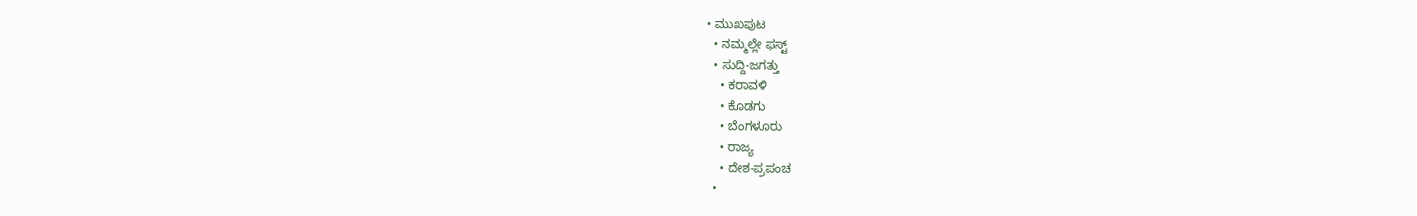• ಮುಖಪುಟ
  • ನಮ್ಮಲ್ಲೇ ಫಸ್ಟ್
  • ಸುದ್ದಿ-ಜಗತ್ತು
    • ಕರಾವಳಿ
    • ಕೊಡಗು
    • ಬೆಂಗಳೂರು
    • ರಾಜ್ಯ
    • ದೇಶ-ಪ್ರಪಂಚ
  •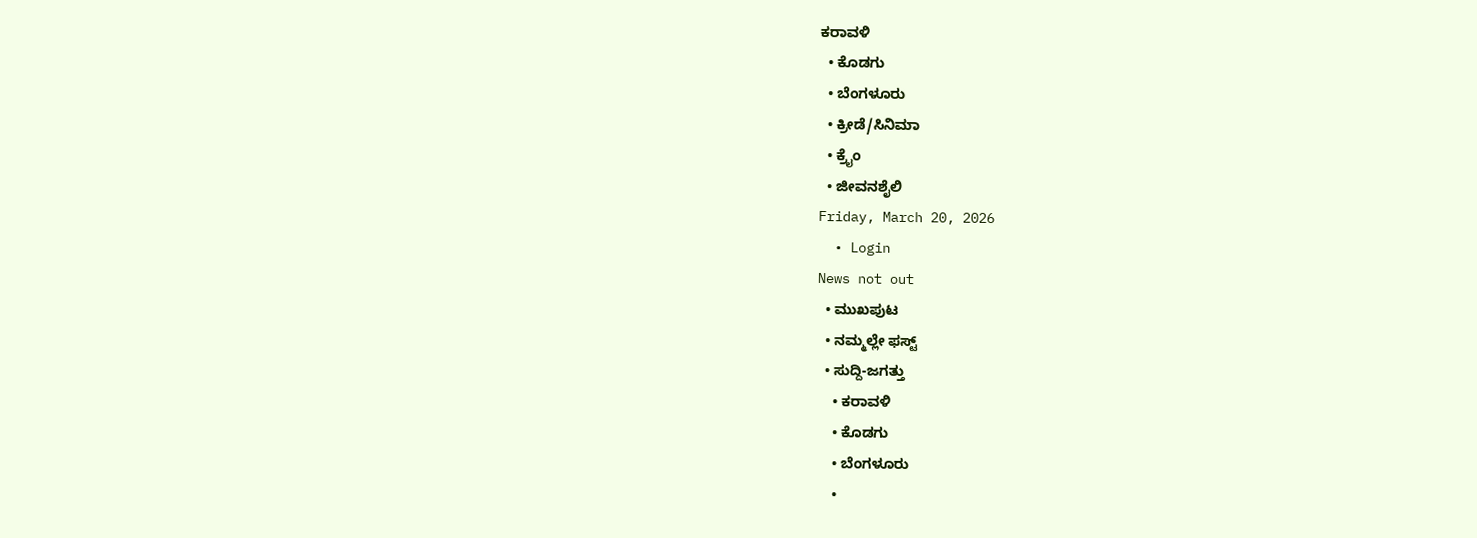ಕರಾವಳಿ
  • ಕೊಡಗು
  • ಬೆಂಗಳೂರು
  • ಕ್ರೀಡೆ/ಸಿನಿಮಾ
  • ಕ್ರೈಂ
  • ಜೀವನಶೈಲಿ
Friday, March 20, 2026
  • Login
News not out
  • ಮುಖಪುಟ
  • ನಮ್ಮಲ್ಲೇ ಫಸ್ಟ್
  • ಸುದ್ದಿ-ಜಗತ್ತು
    • ಕರಾವಳಿ
    • ಕೊಡಗು
    • ಬೆಂಗಳೂರು
    •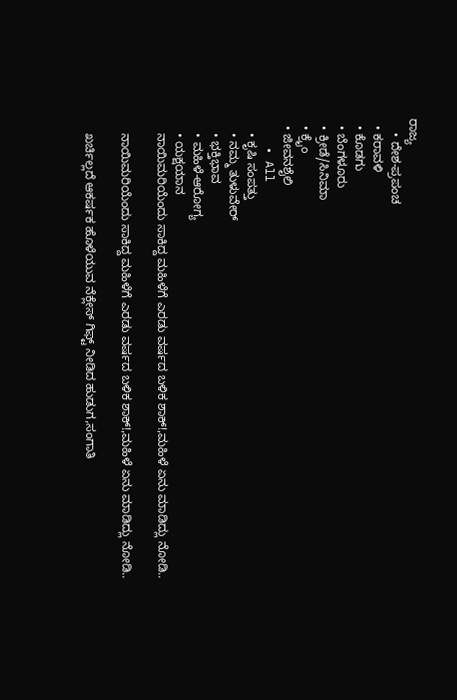ರಾಜ್ಯ
    • ದೇಶ-ಪ್ರಪಂಚ
  • ಕರಾವಳಿ
  • ಕೊಡಗು
  • ಬೆಂಗಳೂರು
  • ಕ್ರೀಡೆ/ಸಿನಿಮಾ
  • ಕ್ರೈಂ
  • ಜೀವನಶೈಲಿ
    • All
    • ಕೃಷಿ ಸಂಪತ್ತು
    • ನಮ್ಮ ತುಳುವೇರ್
    • ಭಕ್ತಿಭಾವ
    • ಮಹಿಳೆ-ಆರೋಗ್ಯ
    • ಯಕ್ಷಯಾನ
    ನಾಯಿಮರಿಯೆಂದು ಸಾಕಿದ್ದ ಮಹಿಳೆಗೆ ಎರಡು ವರ್ಷದ ಬಳಿಕ ಶಾಕ್!,ಮಹಿಳೆ ಏನು ಮಾಡಿದ್ಲು ನೋಡಿ..

    ನಾಯಿಮರಿಯೆಂದು ಸಾಕಿದ್ದ ಮಹಿಳೆಗೆ ಎರಡು ವರ್ಷದ ಬಳಿಕ ಶಾಕ್!,ಮಹಿಳೆ ಏನು ಮಾಡಿದ್ಲು ನೋಡಿ..

    ಖರ್ಚಿಲ್ಲದೆ ಆಕರ್ಷಕ ಹೊಳೆಯುವ ನೆಕ್ಲೇಸ್ ಗಿಫ್ಟ್ ನೀಡಿದ ಹುಡುಗ,ಸಂಗಾತಿ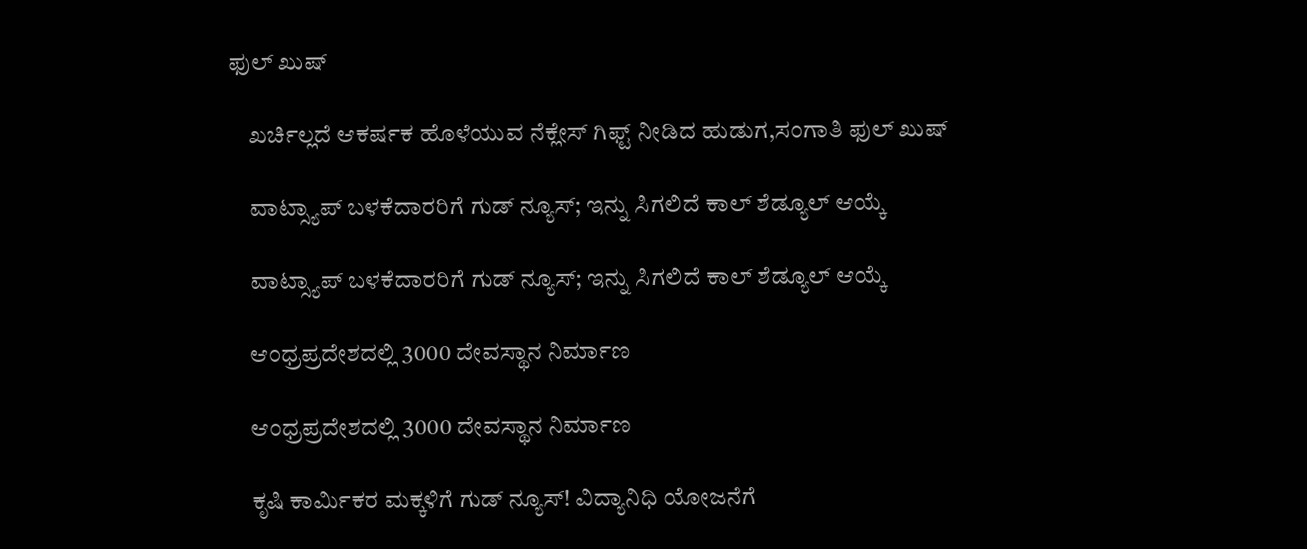ಫುಲ್ ಖು‍ಷ್

    ಖರ್ಚಿಲ್ಲದೆ ಆಕರ್ಷಕ ಹೊಳೆಯುವ ನೆಕ್ಲೇಸ್ ಗಿಫ್ಟ್ ನೀಡಿದ ಹುಡುಗ,ಸಂಗಾತಿ ಫುಲ್ ಖು‍ಷ್

    ವಾಟ್ಸ್ಯಾಪ್ ಬಳಕೆದಾರರಿಗೆ ಗುಡ್ ನ್ಯೂಸ್; ಇನ್ನು ಸಿಗಲಿದೆ ಕಾಲ್ ಶೆಡ್ಯೂಲ್ ಆಯ್ಕೆ

    ವಾಟ್ಸ್ಯಾಪ್ ಬಳಕೆದಾರರಿಗೆ ಗುಡ್ ನ್ಯೂಸ್; ಇನ್ನು ಸಿಗಲಿದೆ ಕಾಲ್ ಶೆಡ್ಯೂಲ್ ಆಯ್ಕೆ

    ಆಂಧ್ರಪ್ರದೇಶದಲ್ಲಿ 3000 ದೇವಸ್ಥಾನ ನಿರ್ಮಾಣ

    ಆಂಧ್ರಪ್ರದೇಶದಲ್ಲಿ 3000 ದೇವಸ್ಥಾನ ನಿರ್ಮಾಣ

    ಕೃಷಿ ಕಾರ್ಮಿಕರ ಮಕ್ಕಳಿಗೆ ಗುಡ್ ನ್ಯೂಸ್! ವಿದ್ಯಾನಿಧಿ ಯೋಜನೆಗೆ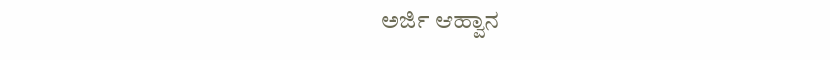ಅರ್ಜಿ ಆಹ್ವಾನ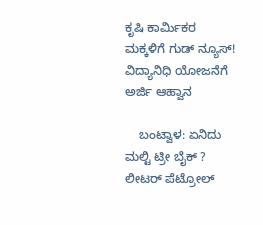ಕೃಷಿ ಕಾರ್ಮಿಕರ ಮಕ್ಕಳಿಗೆ ಗುಡ್ ನ್ಯೂಸ್! ವಿದ್ಯಾನಿಧಿ ಯೋಜನೆಗೆ ಅರ್ಜಿ ಆಹ್ವಾನ

    ಬಂಟ್ವಾಳ: ಏನಿದು ಮಲ್ಟಿ ಟ್ರೀ ಬೈಕ್ ? ಲೀಟರ್ ಪೆಟ್ರೋಲ್‌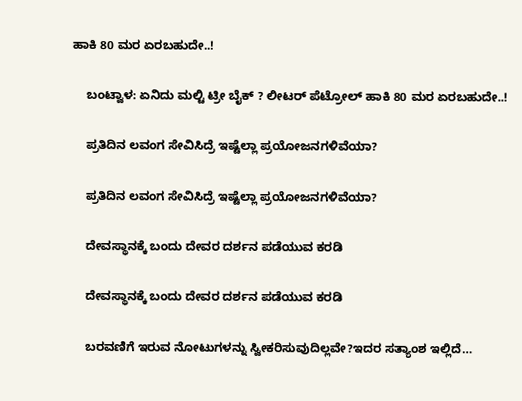ಹಾಕಿ 80 ಮರ ಏರಬಹುದೇ..!

    ಬಂಟ್ವಾಳ: ಏನಿದು ಮಲ್ಟಿ ಟ್ರೀ ಬೈಕ್ ? ಲೀಟರ್ ಪೆಟ್ರೋಲ್‌ ಹಾಕಿ 80 ಮರ ಏರಬಹುದೇ..!

    ಪ್ರತಿದಿನ ಲವಂಗ ಸೇವಿಸಿದ್ರೆ ಇಷ್ಟೆಲ್ಲಾ ಪ್ರಯೋಜನಗಳಿವೆಯಾ?

    ಪ್ರತಿದಿನ ಲವಂಗ ಸೇವಿಸಿದ್ರೆ ಇಷ್ಟೆಲ್ಲಾ ಪ್ರಯೋಜನಗಳಿವೆಯಾ?

    ದೇವಸ್ಥಾನಕ್ಕೆ ಬಂದು ದೇವರ ದರ್ಶನ ಪಡೆಯುವ ಕರಡಿ

    ದೇವಸ್ಥಾನಕ್ಕೆ ಬಂದು ದೇವರ ದರ್ಶನ ಪಡೆಯುವ ಕರಡಿ

    ಬರವಣಿಗೆ ಇರುವ ನೋಟುಗಳನ್ನು ಸ್ವೀಕರಿಸುವುದಿಲ್ಲವೇ?ಇದರ ಸತ್ಯಾಂಶ ಇಲ್ಲಿದೆ…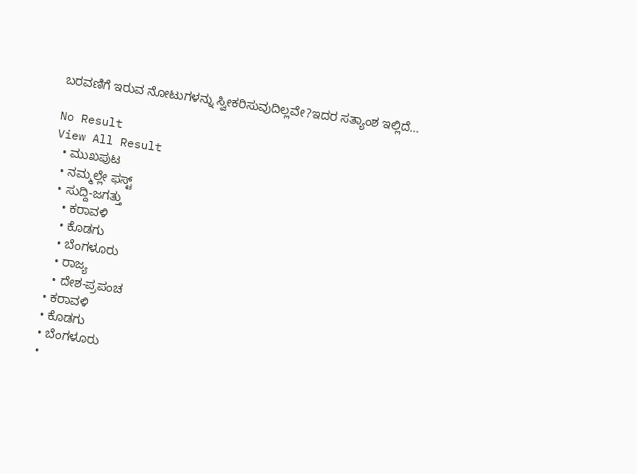ಬರವಣಿಗೆ ಇರುವ ನೋಟುಗಳನ್ನು ಸ್ವೀಕರಿಸುವುದಿಲ್ಲವೇ?ಇದರ ಸತ್ಯಾಂಶ ಇಲ್ಲಿದೆ…

No Result
View All Result
  • ಮುಖಪುಟ
  • ನಮ್ಮಲ್ಲೇ ಫಸ್ಟ್
  • ಸುದ್ದಿ-ಜಗತ್ತು
    • ಕರಾವಳಿ
    • ಕೊಡಗು
    • ಬೆಂಗಳೂರು
    • ರಾಜ್ಯ
    • ದೇಶ-ಪ್ರಪಂಚ
  • ಕರಾವಳಿ
  • ಕೊಡಗು
  • ಬೆಂಗಳೂರು
  •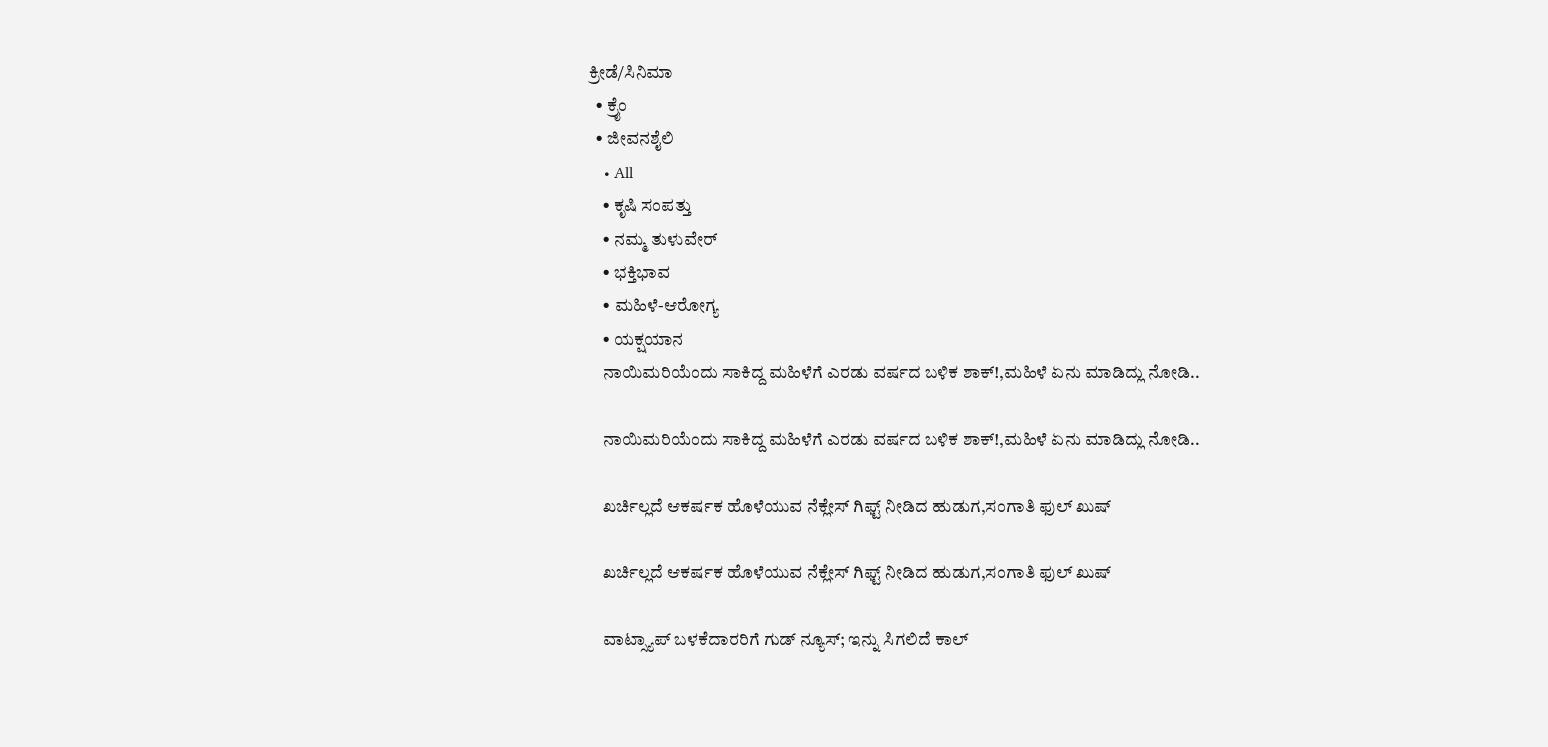ಕ್ರೀಡೆ/ಸಿನಿಮಾ
  • ಕ್ರೈಂ
  • ಜೀವನಶೈಲಿ
    • All
    • ಕೃಷಿ ಸಂಪತ್ತು
    • ನಮ್ಮ ತುಳುವೇರ್
    • ಭಕ್ತಿಭಾವ
    • ಮಹಿಳೆ-ಆರೋಗ್ಯ
    • ಯಕ್ಷಯಾನ
    ನಾಯಿಮರಿಯೆಂದು ಸಾಕಿದ್ದ ಮಹಿಳೆಗೆ ಎರಡು ವರ್ಷದ ಬಳಿಕ ಶಾಕ್!,ಮಹಿಳೆ ಏನು ಮಾಡಿದ್ಲು ನೋಡಿ..

    ನಾಯಿಮರಿಯೆಂದು ಸಾಕಿದ್ದ ಮಹಿಳೆಗೆ ಎರಡು ವರ್ಷದ ಬಳಿಕ ಶಾಕ್!,ಮಹಿಳೆ ಏನು ಮಾಡಿದ್ಲು ನೋಡಿ..

    ಖರ್ಚಿಲ್ಲದೆ ಆಕರ್ಷಕ ಹೊಳೆಯುವ ನೆಕ್ಲೇಸ್ ಗಿಫ್ಟ್ ನೀಡಿದ ಹುಡುಗ,ಸಂಗಾತಿ ಫುಲ್ ಖು‍ಷ್

    ಖರ್ಚಿಲ್ಲದೆ ಆಕರ್ಷಕ ಹೊಳೆಯುವ ನೆಕ್ಲೇಸ್ ಗಿಫ್ಟ್ ನೀಡಿದ ಹುಡುಗ,ಸಂಗಾತಿ ಫುಲ್ ಖು‍ಷ್

    ವಾಟ್ಸ್ಯಾಪ್ ಬಳಕೆದಾರರಿಗೆ ಗುಡ್ ನ್ಯೂಸ್; ಇನ್ನು ಸಿಗಲಿದೆ ಕಾಲ್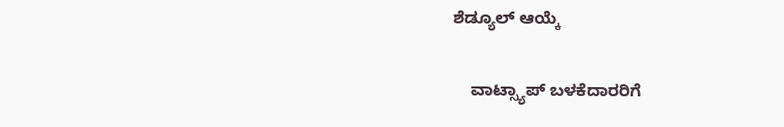ಶೆಡ್ಯೂಲ್ ಆಯ್ಕೆ

    ವಾಟ್ಸ್ಯಾಪ್ ಬಳಕೆದಾರರಿಗೆ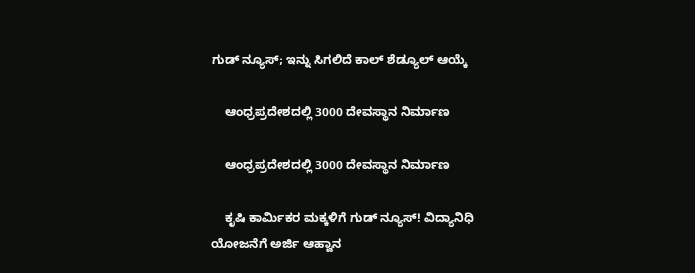ಗುಡ್ ನ್ಯೂಸ್; ಇನ್ನು ಸಿಗಲಿದೆ ಕಾಲ್ ಶೆಡ್ಯೂಲ್ ಆಯ್ಕೆ

    ಆಂಧ್ರಪ್ರದೇಶದಲ್ಲಿ 3000 ದೇವಸ್ಥಾನ ನಿರ್ಮಾಣ

    ಆಂಧ್ರಪ್ರದೇಶದಲ್ಲಿ 3000 ದೇವಸ್ಥಾನ ನಿರ್ಮಾಣ

    ಕೃಷಿ ಕಾರ್ಮಿಕರ ಮಕ್ಕಳಿಗೆ ಗುಡ್ ನ್ಯೂಸ್! ವಿದ್ಯಾನಿಧಿ ಯೋಜನೆಗೆ ಅರ್ಜಿ ಆಹ್ವಾನ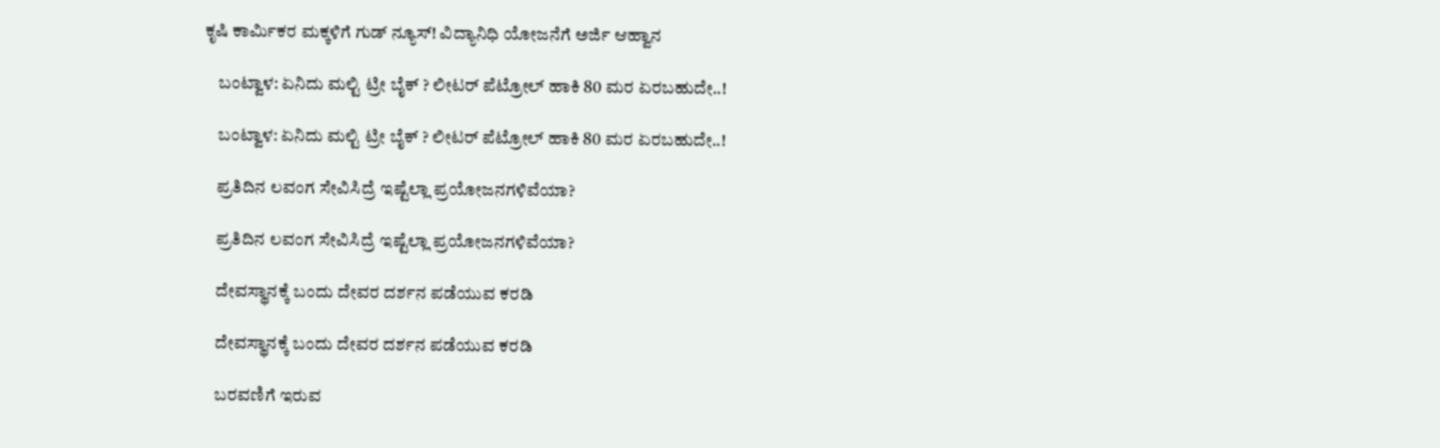ಕೃಷಿ ಕಾರ್ಮಿಕರ ಮಕ್ಕಳಿಗೆ ಗುಡ್ ನ್ಯೂಸ್! ವಿದ್ಯಾನಿಧಿ ಯೋಜನೆಗೆ ಅರ್ಜಿ ಆಹ್ವಾನ

    ಬಂಟ್ವಾಳ: ಏನಿದು ಮಲ್ಟಿ ಟ್ರೀ ಬೈಕ್ ? ಲೀಟರ್ ಪೆಟ್ರೋಲ್‌ ಹಾಕಿ 80 ಮರ ಏರಬಹುದೇ..!

    ಬಂಟ್ವಾಳ: ಏನಿದು ಮಲ್ಟಿ ಟ್ರೀ ಬೈಕ್ ? ಲೀಟರ್ ಪೆಟ್ರೋಲ್‌ ಹಾಕಿ 80 ಮರ ಏರಬಹುದೇ..!

    ಪ್ರತಿದಿನ ಲವಂಗ ಸೇವಿಸಿದ್ರೆ ಇಷ್ಟೆಲ್ಲಾ ಪ್ರಯೋಜನಗಳಿವೆಯಾ?

    ಪ್ರತಿದಿನ ಲವಂಗ ಸೇವಿಸಿದ್ರೆ ಇಷ್ಟೆಲ್ಲಾ ಪ್ರಯೋಜನಗಳಿವೆಯಾ?

    ದೇವಸ್ಥಾನಕ್ಕೆ ಬಂದು ದೇವರ ದರ್ಶನ ಪಡೆಯುವ ಕರಡಿ

    ದೇವಸ್ಥಾನಕ್ಕೆ ಬಂದು ದೇವರ ದರ್ಶನ ಪಡೆಯುವ ಕರಡಿ

    ಬರವಣಿಗೆ ಇರುವ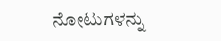ನೋಟುಗಳನ್ನು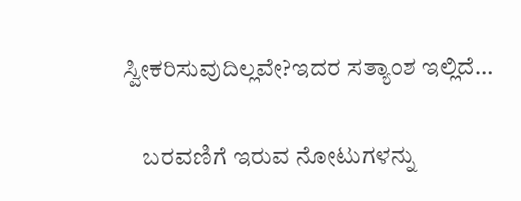ಸ್ವೀಕರಿಸುವುದಿಲ್ಲವೇ?ಇದರ ಸತ್ಯಾಂಶ ಇಲ್ಲಿದೆ…

    ಬರವಣಿಗೆ ಇರುವ ನೋಟುಗಳನ್ನು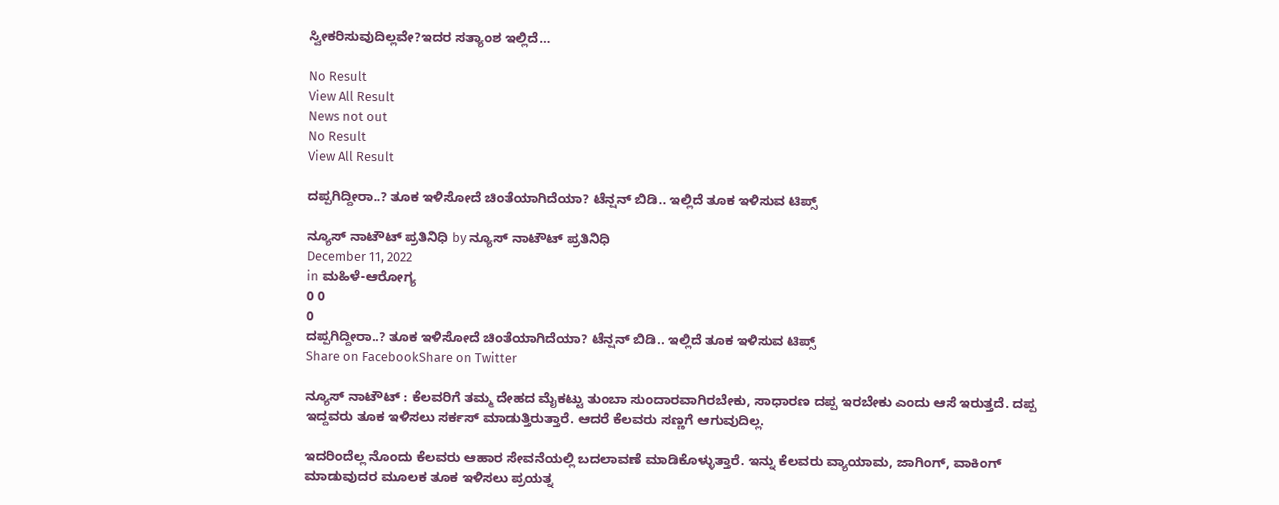ಸ್ವೀಕರಿಸುವುದಿಲ್ಲವೇ?ಇದರ ಸತ್ಯಾಂಶ ಇಲ್ಲಿದೆ…

No Result
View All Result
News not out
No Result
View All Result

ದಪ್ಪಗಿದ್ದೀರಾ..? ತೂಕ ಇಳಿಸೋದೆ ಚಿಂತೆಯಾಗಿದೆಯಾ? ಟೆನ್ಷನ್ ಬಿಡಿ.. ಇಲ್ಲಿದೆ ತೂಕ ಇಳಿಸುವ ಟಿಪ್ಸ್‌

ನ್ಯೂಸ್‌ ನಾಟೌಟ್‌ ಪ್ರತಿನಿಧಿ by ನ್ಯೂಸ್‌ ನಾಟೌಟ್‌ ಪ್ರತಿನಿಧಿ
December 11, 2022
in ಮಹಿಳೆ-ಆರೋಗ್ಯ
0 0
0
ದಪ್ಪಗಿದ್ದೀರಾ..? ತೂಕ ಇಳಿಸೋದೆ ಚಿಂತೆಯಾಗಿದೆಯಾ? ಟೆನ್ಷನ್ ಬಿಡಿ.. ಇಲ್ಲಿದೆ ತೂಕ ಇಳಿಸುವ ಟಿಪ್ಸ್‌
Share on FacebookShare on Twitter

ನ್ಯೂಸ್ ನಾಟೌಟ್ : ಕೆಲವರಿಗೆ ತಮ್ಮ ದೇಹದ ಮೈಕಟ್ಟು ತುಂಬಾ ಸುಂದಾರವಾಗಿರಬೇಕು, ಸಾಧಾರಣ ದಪ್ಪ ಇರಬೇಕು ಎಂದು ಆಸೆ ಇರುತ್ತದೆ. ದಪ್ಪ ಇದ್ದವರು ತೂಕ ಇಳಿಸಲು ಸರ್ಕಸ್ ಮಾಡುತ್ತಿರುತ್ತಾರೆ. ಆದರೆ ಕೆಲವರು ಸಣ್ಣಗೆ ಆಗುವುದಿಲ್ಲ.

ಇದರಿಂದೆಲ್ಲ ನೊಂದು ಕೆಲವರು ಆಹಾರ ಸೇವನೆಯಲ್ಲಿ ಬದಲಾವಣೆ ಮಾಡಿಕೊಳ್ಳುತ್ತಾರೆ. ಇನ್ನು ಕೆಲವರು ವ್ಯಾಯಾಮ, ಜಾಗಿಂಗ್, ವಾಕಿಂಗ್ ಮಾಡುವುದರ ಮೂಲಕ ತೂಕ ಇಳಿಸಲು ಪ್ರಯತ್ನ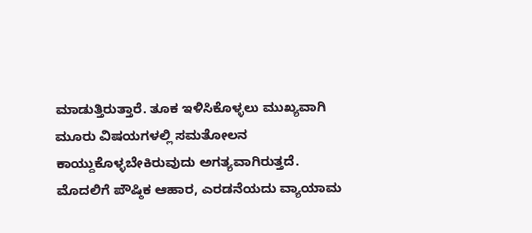ಮಾಡುತ್ತಿರುತ್ತಾರೆ. ತೂಕ ಇಳಿಸಿಕೊಳ್ಳಲು ಮುಖ್ಯವಾಗಿ ಮೂರು ವಿಷಯಗಳಲ್ಲಿ ಸಮತೋಲನ ಕಾಯ್ದುಕೊಳ್ಳಬೇಕಿರುವುದು ಅಗತ್ಯವಾಗಿರುತ್ತದೆ. ಮೊದಲಿಗೆ ಪೌಷ್ಠಿಕ ಆಹಾರ, ಎರಡನೆಯದು ವ್ಯಾಯಾಮ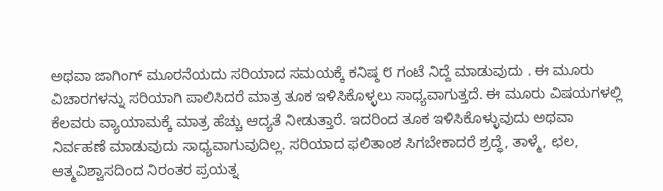ಅಥವಾ ಜಾಗಿಂಗ್ ಮೂರನೆಯದು ಸರಿಯಾದ ಸಮಯಕ್ಕೆ ಕನಿಷ್ಠ ೮ ಗಂಟೆ ನಿದ್ದೆ ಮಾಡುವುದು . ಈ ಮೂರು ವಿಚಾರಗಳನ್ನು ಸರಿಯಾಗಿ ಪಾಲಿಸಿದರೆ ಮಾತ್ರ ತೂಕ ಇಳಿಸಿಕೊಳ್ಳಲು ಸಾಧ್ಯವಾಗುತ್ತದೆ. ಈ ಮೂರು ವಿಷಯಗಳಲ್ಲಿ ಕೆಲವರು ವ್ಯಾಯಾಮಕ್ಕೆ ಮಾತ್ರ ಹೆಚ್ಚು ಆದ್ಯತೆ ನೀಡುತ್ತಾರೆ. ಇದರಿಂದ ತೂಕ ಇಳಿಸಿಕೊಳ್ಳುವುದು ಅಥವಾ ನಿರ್ವಹಣೆ ಮಾಡುವುದು ಸಾಧ್ಯವಾಗುವುದಿಲ್ಲ. ಸರಿಯಾದ ಫಲಿತಾಂಶ ಸಿಗಬೇಕಾದರೆ ಶ್ರದ್ಧೆ, ತಾಳ್ಮೆ, ಛಲ, ಆತ್ಮವಿಶ್ವಾಸದಿಂದ ನಿರಂತರ ಪ್ರಯತ್ನ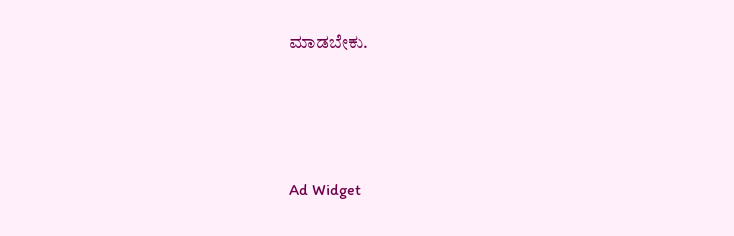ಮಾಡಬೇಕು.




Ad Widget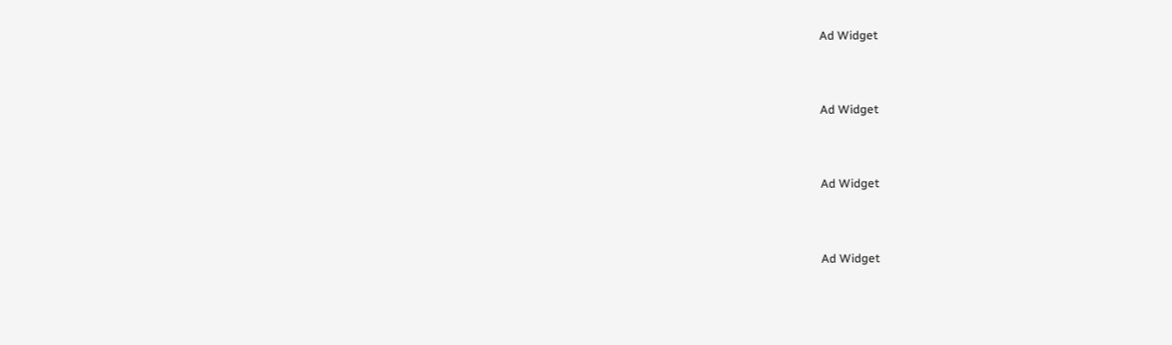Ad Widget


Ad Widget


Ad Widget


Ad Widget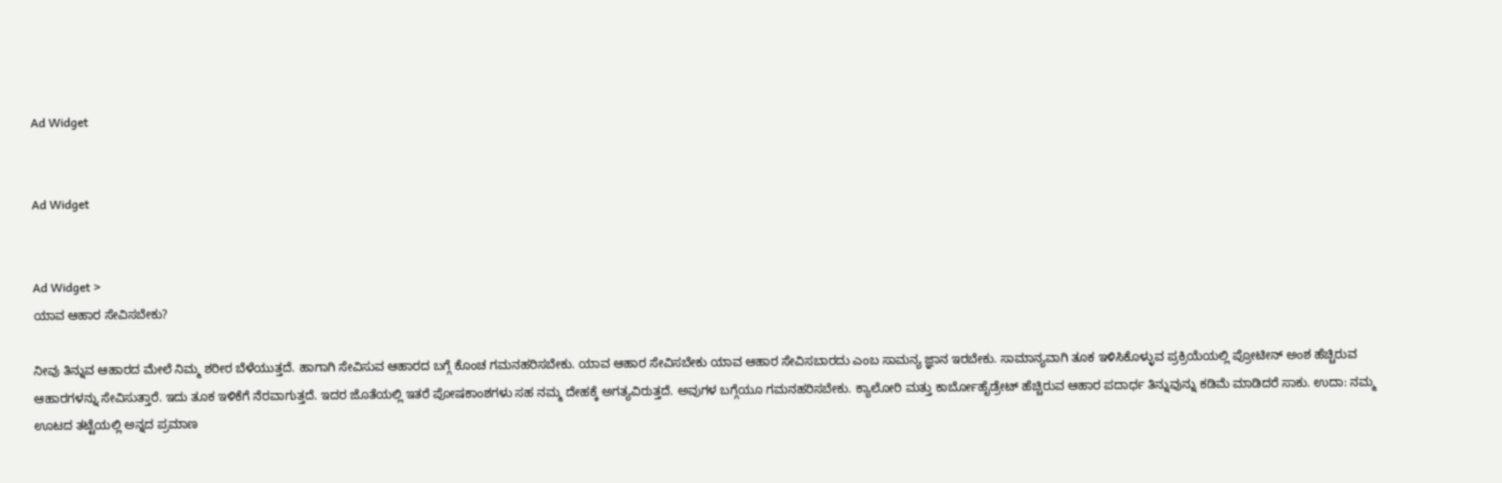Ad Widget


Ad Widget


Ad Widget >
ಯಾವ ಆಹಾರ ಸೇವಿಸಬೇಕು?

ನೀವು ತಿನ್ನುವ ಆಹಾರದ ಮೇಲೆ ನಿಮ್ಮ ಶರೀರ ಬೆಳೆಯುತ್ತದೆ. ಹಾಗಾಗಿ ಸೇವಿಸುವ ಆಹಾರದ ಬಗ್ಗೆ ಕೊಂಚ ಗಮನಹರಿಸಬೇಕು. ಯಾವ ಆಹಾರ ಸೇವಿಸಬೇಕು ಯಾವ ಆಹಾರ ಸೇವಿಸಬಾರದು ಎಂಬ ಸಾಮನ್ಯ ಜ್ಞಾನ ಇರಬೇಕು. ಸಾಮಾನ್ಯವಾಗಿ ತೂಕ ಇಳಿಸಿಕೊಳ್ಳುವ ಪ್ರಕ್ರಿಯೆಯಲ್ಲಿ ಪ್ರೋಟೀನ್ ಅಂಶ ಹೆಚ್ಚಿರುವ ಆಹಾರಗಳನ್ನು ಸೇವಿಸುತ್ತಾರೆ. ಇದು ತೂಕ ಇಳಿಕೆಗೆ ನೆರವಾಗುತ್ತದೆ. ಇದರ ಜೊತೆಯಲ್ಲಿ ಇತರೆ ಪೋಷಕಾಂಶಗಳು ಸಹ ನಮ್ಮ ದೇಹಕ್ಕೆ ಅಗತ್ಯವಿರುತ್ತದೆ. ಅವುಗಳ ಬಗ್ಗೆಯೂ ಗಮನಹರಿಸಬೇಕು. ಕ್ಯಾಲೋರಿ ಮತ್ತು ಕಾರ್ಬೋಹೈಡ್ರೇಟ್ ಹೆಚ್ಚಿರುವ ಆಹಾರ ಪದಾರ್ಧ ತಿನ್ನುವುನ್ನು ಕಡಿಮೆ ಮಾಡಿದರೆ ಸಾಕು. ಉದಾ: ನಮ್ಮ ಊಟದ ತಟ್ಟೆಯಲ್ಲಿ ಅನ್ನದ ಪ್ರಮಾಣ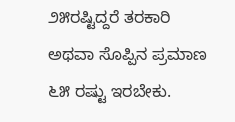೨೫ರಷ್ಟಿದ್ದರೆ ತರಕಾರಿ ಅಥವಾ ಸೊಪ್ಪಿನ ಪ್ರಮಾಣ ೬೫ ರಷ್ಟು ಇರಬೇಕು.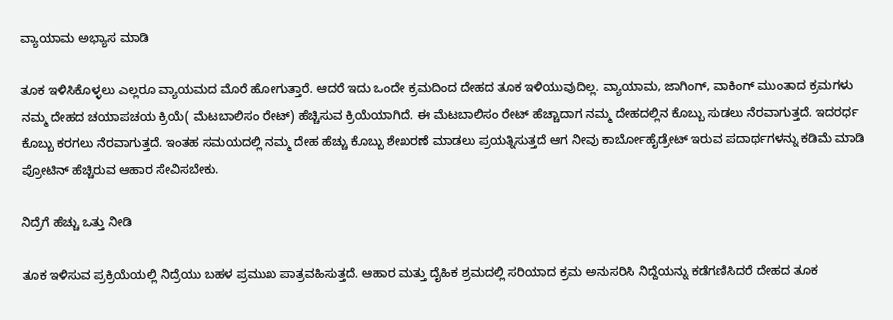ವ್ಯಾಯಾಮ ಅಭ್ಯಾಸ ಮಾಡಿ

ತೂಕ ಇಳಿಸಿಕೊಳ್ಳಲು ಎಲ್ಲರೂ ವ್ಯಾಯಮದ ಮೊರೆ ಹೋಗುತ್ತಾರೆ. ಆದರೆ ಇದು ಒಂದೇ ಕ್ರಮದಿಂದ ದೇಹದ ತೂಕ ಇಳಿಯುವುದಿಲ್ಲ. ವ್ಯಾಯಾಮ, ಜಾಗಿಂಗ್, ವಾಕಿಂಗ್ ಮುಂತಾದ ಕ್ರಮಗಳು ನಮ್ಮ ದೇಹದ ಚಯಾಪಚಯ ಕ್ರಿಯೆ( ಮೆಟಬಾಲಿಸಂ ರೇಟ್) ಹೆಚ್ಚಿಸುವ ಕ್ರಿಯೆಯಾಗಿದೆ. ಈ ಮೆಟಬಾಲಿಸಂ ರೇಟ್ ಹೆಚ್ಚಾದಾಗ ನಮ್ಮ ದೇಹದಲ್ಲಿನ ಕೊಬ್ಬು ಸುಡಲು ನೆರವಾಗುತ್ತದೆ. ಇದರರ್ಧ ಕೊಬ್ಬು ಕರಗಲು ನೆರವಾಗುತ್ತದೆ. ಇಂತಹ ಸಮಯದಲ್ಲಿ ನಮ್ಮ ದೇಹ ಹೆಚ್ಚು ಕೊಬ್ಬು ಶೇಖರಣೆ ಮಾಡಲು ಪ್ರಯತ್ನಿಸುತ್ತದೆ ಆಗ ನೀವು ಕಾರ್ಬೋಹೈಡ್ರೇಟ್ ಇರುವ ಪದಾರ್ಥಗಳನ್ನು ಕಡಿಮೆ ಮಾಡಿ ಪ್ರೋಟಿನ್ ಹೆಚ್ಚಿರುವ ಆಹಾರ ಸೇವಿಸಬೇಕು.

ನಿದ್ರೆಗೆ ಹೆಚ್ಚು ಒತ್ತು ನೀಡಿ

ತೂಕ ಇಳಿಸುವ ಪ್ರಕ್ರಿಯೆಯಲ್ಲಿ ನಿದ್ರೆಯು ಬಹಳ ಪ್ರಮುಖ ಪಾತ್ರವಹಿಸುತ್ತದೆ. ಆಹಾರ ಮತ್ತು ದೈಹಿಕ ಶ್ರಮದಲ್ಲಿ ಸರಿಯಾದ ಕ್ರಮ ಅನುಸರಿಸಿ ನಿದ್ದೆಯನ್ನು ಕಡೆಗಣಿಸಿದರೆ ದೇಹದ ತೂಕ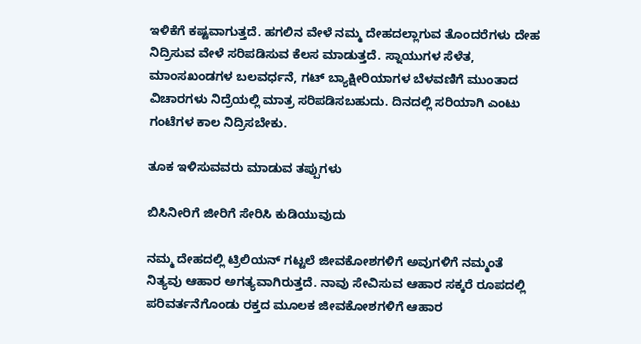ಇಳಿಕೆಗೆ ಕಷ್ಟವಾಗುತ್ತದೆ. ಹಗಲಿನ ವೇಳೆ ನಮ್ಮ ದೇಹದಲ್ಲಾಗುವ ತೊಂದರೆಗಳು ದೇಹ ನಿದ್ರಿಸುವ ವೇಳೆ ಸರಿಪಡಿಸುವ ಕೆಲಸ ಮಾಡುತ್ತದೆ. ಸ್ನಾಯುಗಳ ಸೆಳೆತ, ಮಾಂಸಖಂಡಗಳ ಬಲವರ್ಧನೆ, ಗಟ್ ಬ್ಯಾಕ್ಷೀರಿಯಾಗಳ ಬೆಳವಣಿಗೆ ಮುಂತಾದ ವಿಚಾರಗಳು ನಿದ್ರೆಯಲ್ಲಿ ಮಾತ್ರ ಸರಿಪಡಿಸಬಹುದು. ದಿನದಲ್ಲಿ ಸರಿಯಾಗಿ ಎಂಟು ಗಂಟೆಗಳ ಕಾಲ ನಿದ್ರಿಸಬೇಕು.

ತೂಕ ಇಳಿಸುವವರು ಮಾಡುವ ತಪ್ಪುಗಳು

ಬಿಸಿನೀರಿಗೆ ಜೀರಿಗೆ ಸೇರಿಸಿ ಕುಡಿಯುವುದು

ನಮ್ಮ ದೇಹದಲ್ಲಿ ಟ್ರಿಲಿಯನ್ ಗಟ್ಟಲೆ ಜೀವಕೋಶಗಳಿಗೆ ಅವುಗಳಿಗೆ ನಮ್ಮಂತೆ ನಿತ್ಯವು ಆಹಾರ ಅಗತ್ಯವಾಗಿರುತ್ತದೆ. ನಾವು ಸೇವಿಸುವ ಆಹಾರ ಸಕ್ಕರೆ ರೂಪದಲ್ಲಿ ಪರಿವರ್ತನೆಗೊಂಡು ರಕ್ತದ ಮೂಲಕ ಜೀವಕೋಶಗಳಿಗೆ ಆಹಾರ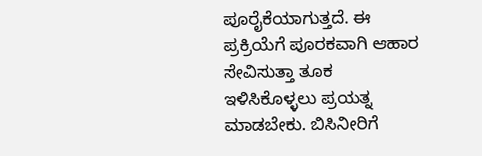ಪೂರೈಕೆಯಾಗುತ್ತದೆ. ಈ ಪ್ರಕ್ರಿಯೆಗೆ ಪೂರಕವಾಗಿ ಆಹಾರ ಸೇವಿಸುತ್ತಾ ತೂಕ ಇಳಿಸಿಕೊಳ್ಳಲು ಪ್ರಯತ್ನ ಮಾಡಬೇಕು. ಬಿಸಿನೀರಿಗೆ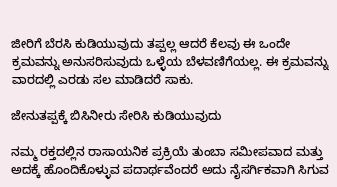ಜೀರಿಗೆ ಬೆರಸಿ ಕುಡಿಯುವುದು ತಪ್ಪಲ್ಲ ಆದರೆ ಕೆಲವು ಈ ಒಂದೇ ಕ್ರಮವನ್ನು ಅನುಸರಿಸುವುದು ಒಳ್ಳೆಯ ಬೆಳವಣಿಗೆಯಲ್ಲ. ಈ ಕ್ರಮವನ್ನು ವಾರದಲ್ಲಿ ಎರಡು ಸಲ ಮಾಡಿದರೆ ಸಾಕು.

ಜೇನುತಪ್ಪಕ್ಕೆ ಬಿಸಿನೀರು ಸೇರಿಸಿ ಕುಡಿಯುವುದು

ನಮ್ಮ ರಕ್ತದಲ್ಲಿನ ರಾಸಾಯನಿಕ ಪ್ರಕ್ರಿಯೆ ತುಂಬಾ ಸಮೀಪವಾದ ಮತ್ತು ಅದಕ್ಕೆ ಹೊಂದಿಕೊಳ್ಳುವ ಪದಾರ್ಥವೆಂದರೆ ಅದು ನೈಸರ್ಗಿಕವಾಗಿ ಸಿಗುವ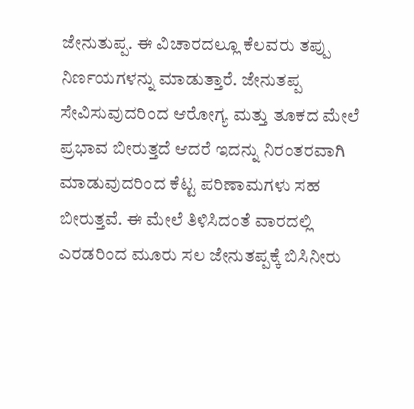ಜೇನುತುಪ್ಪ. ಈ ವಿಚಾರದಲ್ಲೂ ಕೆಲವರು ತಪ್ಪು ನಿರ್ಣಯಗಳನ್ನು ಮಾಡುತ್ತಾರೆ. ಜೇನುತಪ್ಪ ಸೇವಿಸುವುದರಿಂದ ಆರೋಗ್ಯ ಮತ್ತು ತೂಕದ ಮೇಲೆ ಪ್ರಭಾವ ಬೀರುತ್ತದೆ ಆದರೆ ಇದನ್ನು ನಿರಂತರವಾಗಿ ಮಾಡುವುದರಿಂದ ಕೆಟ್ಟ ಪರಿಣಾಮಗಳು ಸಹ ಬೀರುತ್ತವೆ. ಈ ಮೇಲೆ ತಿಳಿಸಿದಂತೆ ವಾರದಲ್ಲಿ ಎರಡರಿಂದ ಮೂರು ಸಲ ಜೇನುತಪ್ಪಕ್ಕೆ ಬಿಸಿನೀರು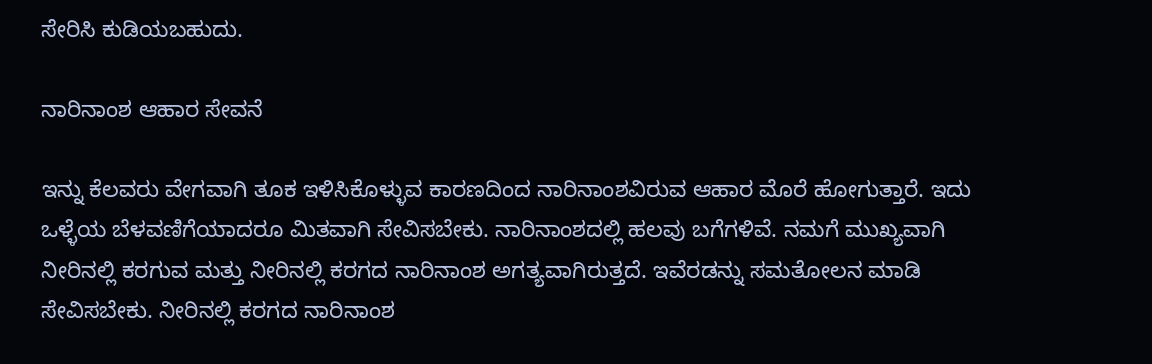ಸೇರಿಸಿ ಕುಡಿಯಬಹುದು.

ನಾರಿನಾಂಶ ಆಹಾರ ಸೇವನೆ

ಇನ್ನು ಕೆಲವರು ವೇಗವಾಗಿ ತೂಕ ಇಳಿಸಿಕೊಳ್ಳುವ ಕಾರಣದಿಂದ ನಾರಿನಾಂಶವಿರುವ ಆಹಾರ ಮೊರೆ ಹೋಗುತ್ತಾರೆ. ಇದು ಒಳ್ಳೆಯ ಬೆಳವಣಿಗೆಯಾದರೂ ಮಿತವಾಗಿ ಸೇವಿಸಬೇಕು. ನಾರಿನಾಂಶದಲ್ಲಿ ಹಲವು ಬಗೆಗಳಿವೆ. ನಮಗೆ ಮುಖ್ಯವಾಗಿ ನೀರಿನಲ್ಲಿ ಕರಗುವ ಮತ್ತು ನೀರಿನಲ್ಲಿ ಕರಗದ ನಾರಿನಾಂಶ ಅಗತ್ಯವಾಗಿರುತ್ತದೆ. ಇವೆರಡನ್ನು ಸಮತೋಲನ ಮಾಡಿ ಸೇವಿಸಬೇಕು. ನೀರಿನಲ್ಲಿ ಕರಗದ ನಾರಿನಾಂಶ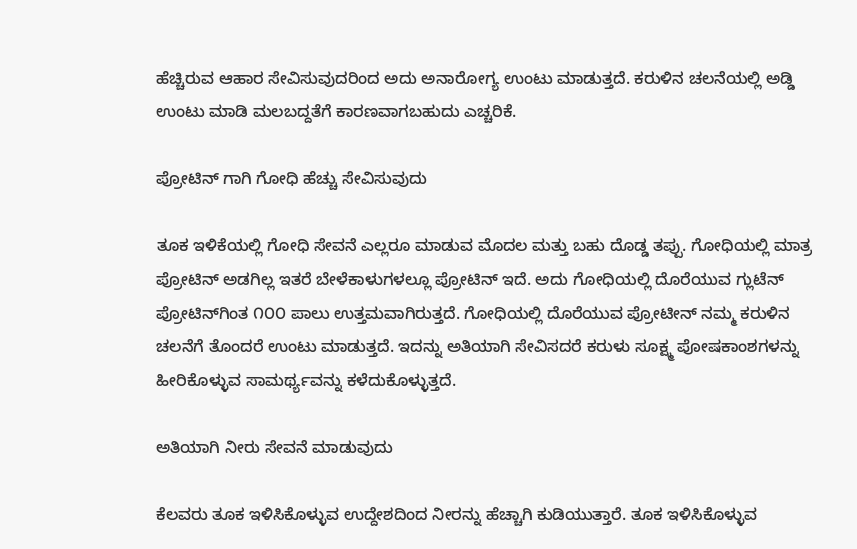ಹೆಚ್ಚಿರುವ ಆಹಾರ ಸೇವಿಸುವುದರಿಂದ ಅದು ಅನಾರೋಗ್ಯ ಉಂಟು ಮಾಡುತ್ತದೆ. ಕರುಳಿನ ಚಲನೆಯಲ್ಲಿ ಅಡ್ಡಿ ಉಂಟು ಮಾಡಿ ಮಲಬದ್ದತೆಗೆ ಕಾರಣವಾಗಬಹುದು ಎಚ್ಚರಿಕೆ.

ಪ್ರೋಟಿನ್ ಗಾಗಿ ಗೋಧಿ ಹೆಚ್ಚು ಸೇವಿಸುವುದು

ತೂಕ ಇಳಿಕೆಯಲ್ಲಿ ಗೋಧಿ ಸೇವನೆ ಎಲ್ಲರೂ ಮಾಡುವ ಮೊದಲ ಮತ್ತು ಬಹು ದೊಡ್ಡ ತಪ್ಪು. ಗೋಧಿಯಲ್ಲಿ ಮಾತ್ರ ಪ್ರೋಟಿನ್ ಅಡಗಿಲ್ಲ ಇತರೆ ಬೇಳೆಕಾಳುಗಳಲ್ಲೂ ಪ್ರೋಟಿನ್ ಇದೆ. ಅದು ಗೋಧಿಯಲ್ಲಿ ದೊರೆಯುವ ಗ್ಲುಟೆನ್ ಪ್ರೋಟಿನ್‌ಗಿಂತ ೧೦೦ ಪಾಲು ಉತ್ತಮವಾಗಿರುತ್ತದೆ. ಗೋಧಿಯಲ್ಲಿ ದೊರೆಯುವ ಪ್ರೋಟೀನ್ ನಮ್ಮ ಕರುಳಿನ ಚಲನೆಗೆ ತೊಂದರೆ ಉಂಟು ಮಾಡುತ್ತದೆ. ಇದನ್ನು ಅತಿಯಾಗಿ ಸೇವಿಸದರೆ ಕರುಳು ಸೂಕ್ಷ್ಮ ಪೋಷಕಾಂಶಗಳನ್ನು ಹೀರಿಕೊಳ್ಳುವ ಸಾಮರ್ಥ್ಯವನ್ನು ಕಳೆದುಕೊಳ್ಳುತ್ತದೆ.

ಅತಿಯಾಗಿ ನೀರು ಸೇವನೆ ಮಾಡುವುದು

ಕೆಲವರು ತೂಕ ಇಳಿಸಿಕೊಳ್ಳುವ ಉದ್ದೇಶದಿಂದ ನೀರನ್ನು ಹೆಚ್ಚಾಗಿ ಕುಡಿಯುತ್ತಾರೆ. ತೂಕ ಇಳಿಸಿಕೊಳ್ಳುವ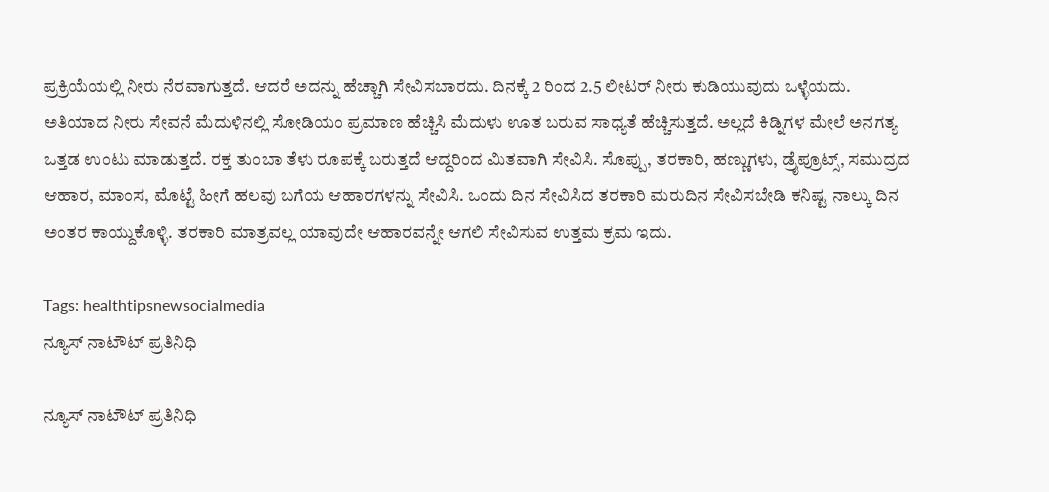ಪ್ರಕ್ರಿಯೆಯಲ್ಲಿ ನೀರು ನೆರವಾಗುತ್ತದೆ. ಆದರೆ ಅದನ್ನು ಹೆಚ್ಚಾಗಿ ಸೇವಿಸಬಾರದು. ದಿನಕ್ಕೆ 2 ರಿಂದ 2.5 ಲೀಟರ್ ನೀರು ಕುಡಿಯುವುದು ಒಳ್ಳೆಯದು. ಅತಿಯಾದ ನೀರು ಸೇವನೆ ಮೆದುಳಿನಲ್ಲಿ ಸೋಡಿಯಂ ಪ್ರಮಾಣ ಹೆಚ್ಚಿಸಿ ಮೆದುಳು ಊತ ಬರುವ ಸಾಧ್ಯತೆ ಹೆಚ್ಚಿಸುತ್ತದೆ. ಅಲ್ಲದೆ ಕಿಡ್ನಿಗಳ ಮೇಲೆ ಅನಗತ್ಯ ಒತ್ತಡ ಉಂಟು ಮಾಡುತ್ತದೆ. ರಕ್ತ ತುಂಬಾ ತೆಳು ರೂಪಕ್ಕೆ ಬರುತ್ತದೆ ಆದ್ದರಿಂದ ಮಿತವಾಗಿ ಸೇವಿಸಿ. ಸೊಪ್ಪು, ತರಕಾರಿ, ಹಣ್ಣುಗಳು, ಡ್ರೈಪ್ರೂಟ್ಸ್, ಸಮುದ್ರದ ಆಹಾರ, ಮಾಂಸ, ಮೊಟ್ಟೆ ಹೀಗೆ ಹಲವು ಬಗೆಯ ಆಹಾರಗಳನ್ನು ಸೇವಿಸಿ. ಒಂದು ದಿನ ಸೇವಿಸಿದ ತರಕಾರಿ ಮರುದಿನ ಸೇವಿಸಬೇಡಿ ಕನಿಷ್ಟ ನಾಲ್ಕು ದಿನ ಅಂತರ ಕಾಯ್ದುಕೊಳ್ಳಿ. ತರಕಾರಿ ಮಾತ್ರವಲ್ಲ ಯಾವುದೇ ಆಹಾರವನ್ನೇ ಆಗಲಿ ಸೇವಿಸುವ ಉತ್ತಮ ಕ್ರಮ ಇದು.

Tags: healthtipsnewsocialmedia
ನ್ಯೂಸ್‌ ನಾಟೌಟ್‌ ಪ್ರತಿನಿಧಿ

ನ್ಯೂಸ್‌ ನಾಟೌಟ್‌ ಪ್ರತಿನಿಧಿ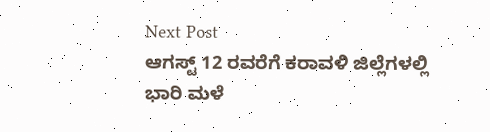Next Post
ಆಗಸ್ಟ್ 12 ರವರೆಗೆ ಕರಾವಳಿ ಜಿಲ್ಲೆಗಳಲ್ಲಿ ಭಾರಿ ಮಳೆ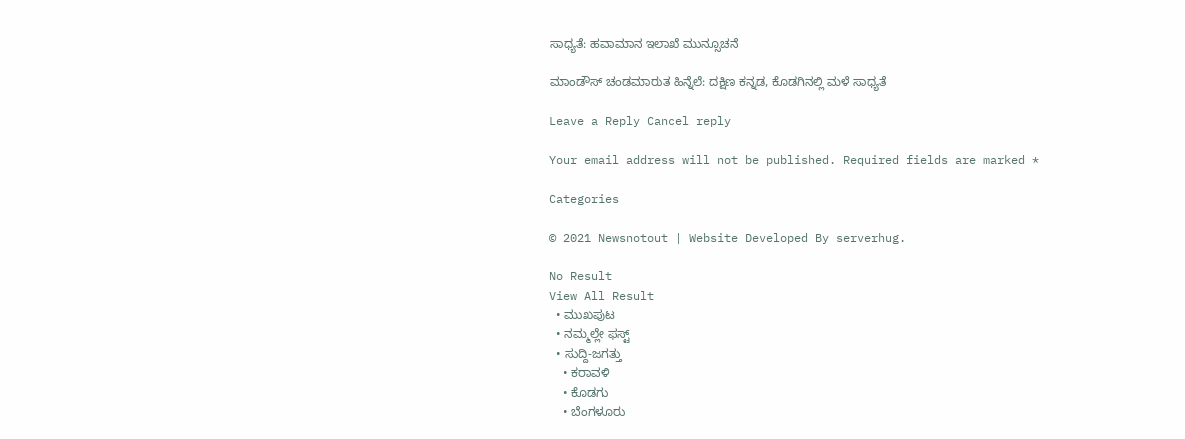ಸಾಧ್ಯತೆ: ಹವಾಮಾನ ಇಲಾಖೆ ಮುನ್ಸೂಚನೆ

ಮಾಂಡೌಸ್ ಚಂಡಮಾರುತ ಹಿನ್ನೆಲೆ: ದಕ್ಷಿಣ ಕನ್ನಡ, ಕೊಡಗಿನಲ್ಲಿ ಮಳೆ ಸಾಧ್ಯತೆ

Leave a Reply Cancel reply

Your email address will not be published. Required fields are marked *

Categories

© 2021 Newsnotout | Website Developed By serverhug.

No Result
View All Result
  • ಮುಖಪುಟ
  • ನಮ್ಮಲ್ಲೇ ಫಸ್ಟ್
  • ಸುದ್ದಿ-ಜಗತ್ತು
    • ಕರಾವಳಿ
    • ಕೊಡಗು
    • ಬೆಂಗಳೂರು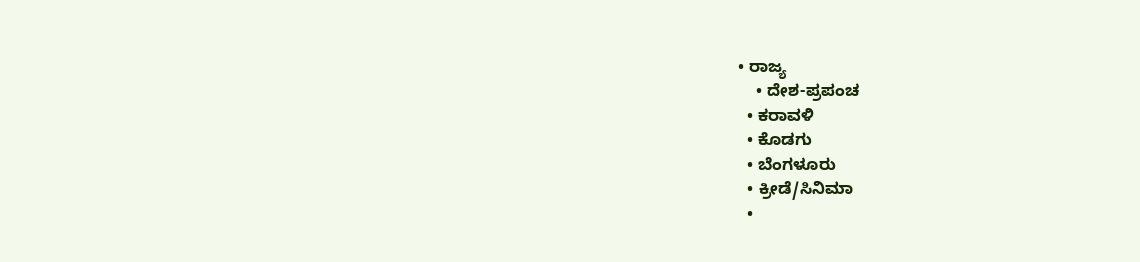• ರಾಜ್ಯ
    • ದೇಶ-ಪ್ರಪಂಚ
  • ಕರಾವಳಿ
  • ಕೊಡಗು
  • ಬೆಂಗಳೂರು
  • ಕ್ರೀಡೆ/ಸಿನಿಮಾ
  •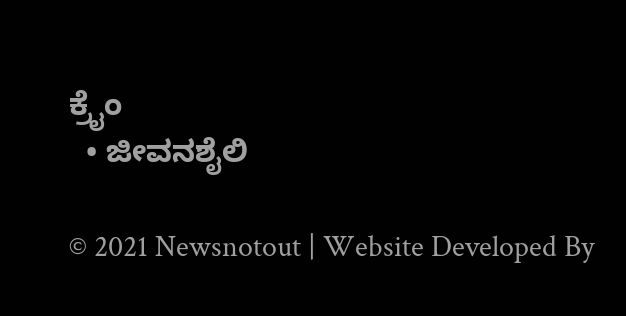ಕ್ರೈಂ
  • ಜೀವನಶೈಲಿ

© 2021 Newsnotout | Website Developed By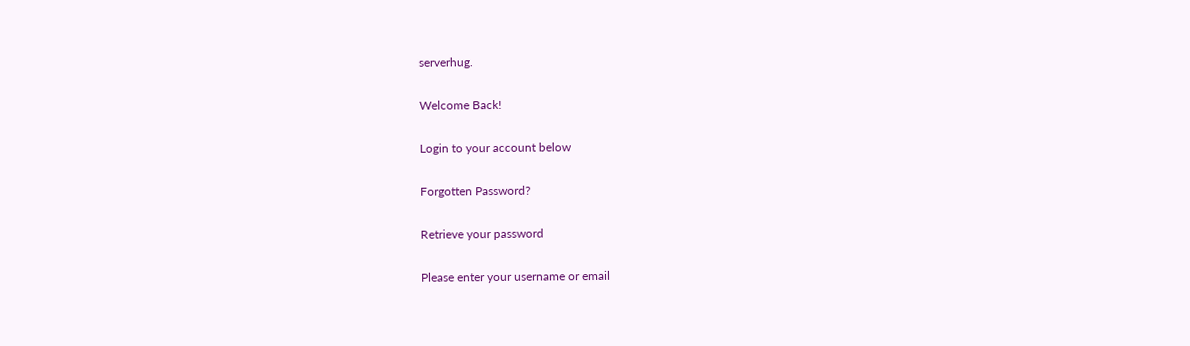serverhug.

Welcome Back!

Login to your account below

Forgotten Password?

Retrieve your password

Please enter your username or email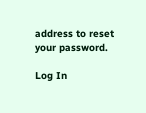address to reset your password.

Log In